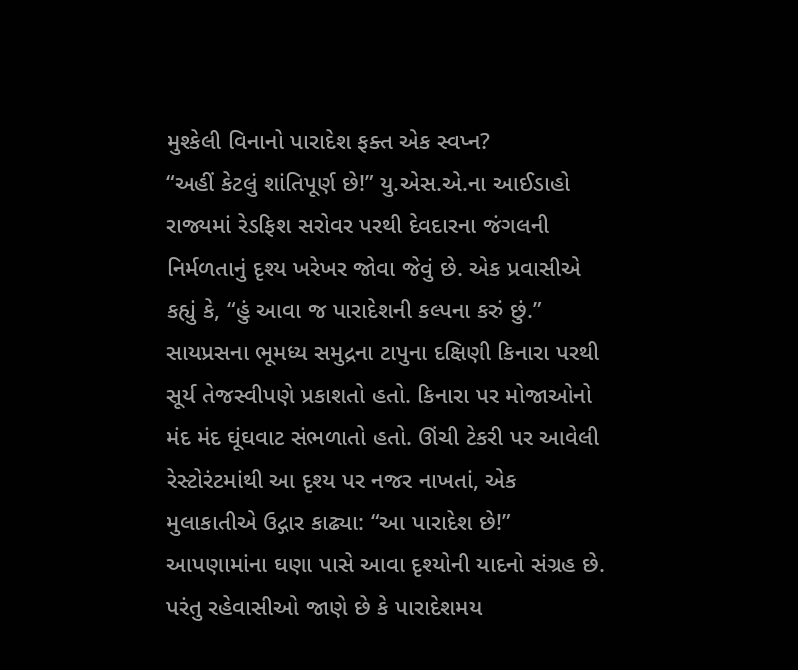મુશ્કેલી વિનાનો પારાદેશ ફક્ત એક સ્વપ્ન?
“અહીં કેટલું શાંતિપૂર્ણ છે!” યુ.એસ.એ.ના આઈડાહો રાજ્યમાં રેડફિશ સરોવર પરથી દેવદારના જંગલની નિર્મળતાનું દૃશ્ય ખરેખર જોવા જેવું છે. એક પ્રવાસીએ કહ્યું કે, “હું આવા જ પારાદેશની કલ્પના કરું છું.”
સાયપ્રસના ભૂમધ્ય સમુદ્રના ટાપુના દક્ષિણી કિનારા પરથી સૂર્ય તેજસ્વીપણે પ્રકાશતો હતો. કિનારા પર મોજાઓનો મંદ મંદ ઘૂંઘવાટ સંભળાતો હતો. ઊંચી ટેકરી પર આવેલી રેસ્ટોરંટમાંથી આ દૃશ્ય પર નજર નાખતાં, એક મુલાકાતીએ ઉદ્ગાર કાઢ્યા: “આ પારાદેશ છે!”
આપણામાંના ઘણા પાસે આવા દૃશ્યોની યાદનો સંગ્રહ છે. પરંતુ રહેવાસીઓ જાણે છે કે પારાદેશમય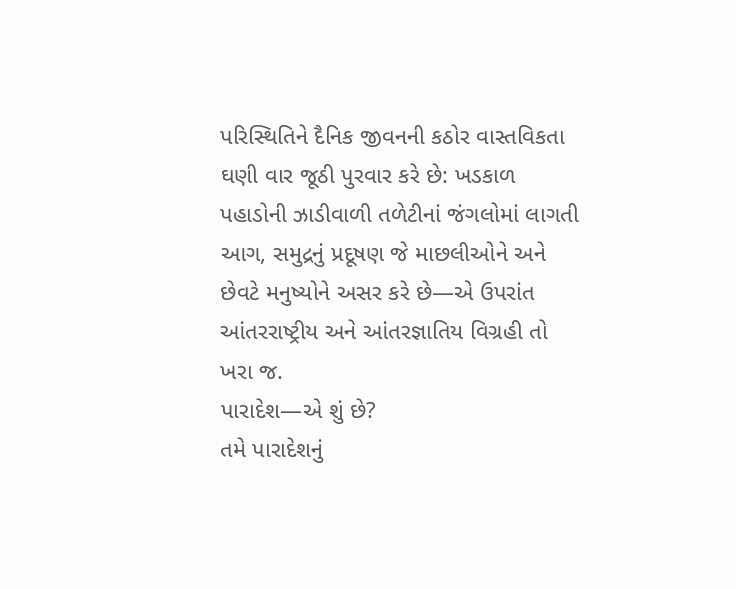પરિસ્થિતિને દૈનિક જીવનની કઠોર વાસ્તવિકતા ઘણી વાર જૂઠી પુરવાર કરે છે: ખડકાળ પહાડોની ઝાડીવાળી તળેટીનાં જંગલોમાં લાગતી આગ, સમુદ્રનું પ્રદૂષણ જે માછલીઓને અને છેવટે મનુષ્યોને અસર કરે છે—એ ઉપરાંત આંતરરાષ્ટ્રીય અને આંતરજ્ઞાતિય વિગ્રહી તો ખરા જ.
પારાદેશ—એ શું છે?
તમે પારાદેશનું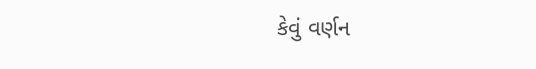કેવું વર્ણન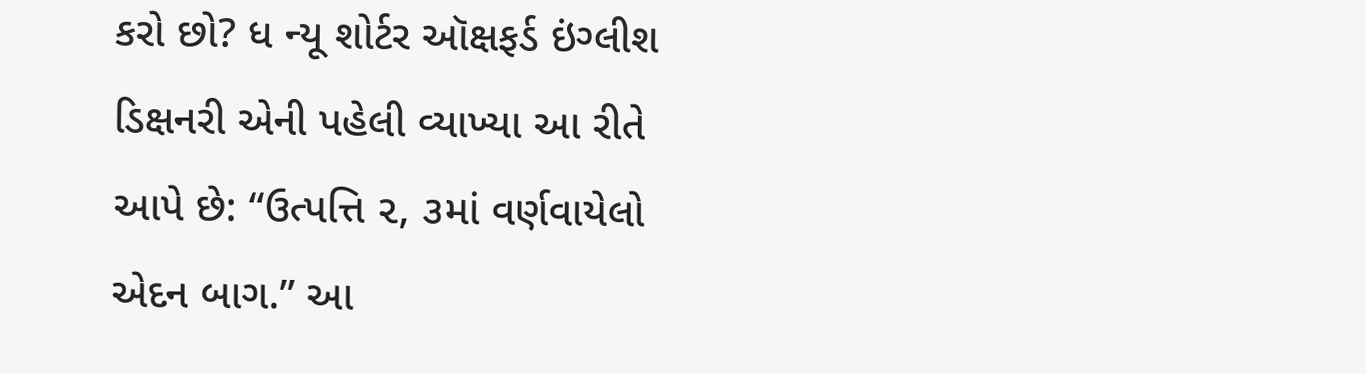કરો છો? ધ ન્યૂ શોર્ટર ઑક્ષફર્ડ ઇંગ્લીશ ડિક્ષનરી એની પહેલી વ્યાખ્યા આ રીતે આપે છે: “ઉત્પત્તિ ૨, ૩માં વર્ણવાયેલો એદન બાગ.” આ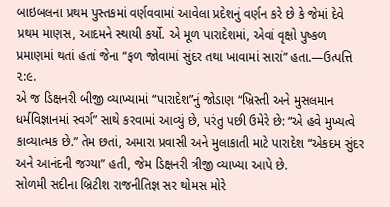બાઇબલના પ્રથમ પુસ્તકમાં વર્ણવવામાં આવેલા પ્રદેશનું વર્ણન કરે છે કે જેમાં દેવે પ્રથમ માણસ, આદમને સ્થાયી કર્યો. એ મૂળ પારાદેશમાં, એવાં વૃક્ષો પુષ્કળ પ્રમાણમાં થતાં હતાં જેના “ફળ જોવામાં સુંદર તથા ખાવામાં સારાં” હતા.—ઉત્પત્તિ ૨:૯.
એ જ ડિક્ષનરી બીજી વ્યાખ્યામાં “પારાદેશ”નું જોડાણ “ખ્રિસ્તી અને મુસલમાન ધર્મવિજ્ઞાનમાં સ્વર્ગ” સાથે કરવામાં આવ્યું છે, પરંતુ પછી ઉમેરે છે: “એ હવે મુખ્યત્વે કાવ્યાત્મક છે.” તેમ છતાં, અમારા પ્રવાસી અને મુલાકાતી માટે પારાદેશ “એકદમ સુંદર અને આનંદની જગ્યા” હતી, જેમ ડિક્ષનરી ત્રીજી વ્યાખ્યા આપે છે.
સોળમી સદીના બ્રિટીશ રાજનીતિજ્ઞ સર થોમસ મોરે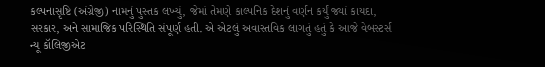કલ્પનાસૃષ્ટિ (અંગ્રેજી) નામનું પુસ્તક લખ્યું, જેમાં તેમણે કાલ્પનિક દેશનું વર્ણન કર્યું જ્યાં કાયદા, સરકાર, અને સામાજિક પરિસ્થિતિ સંપૂર્ણ હતી. એ એટલું અવાસ્તવિક લાગતું હતું કે આજે વેબસ્ટર્સ ન્યૂ કૉલિજીએટ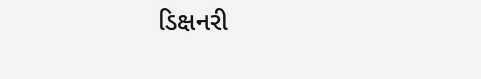ડિક્ષનરી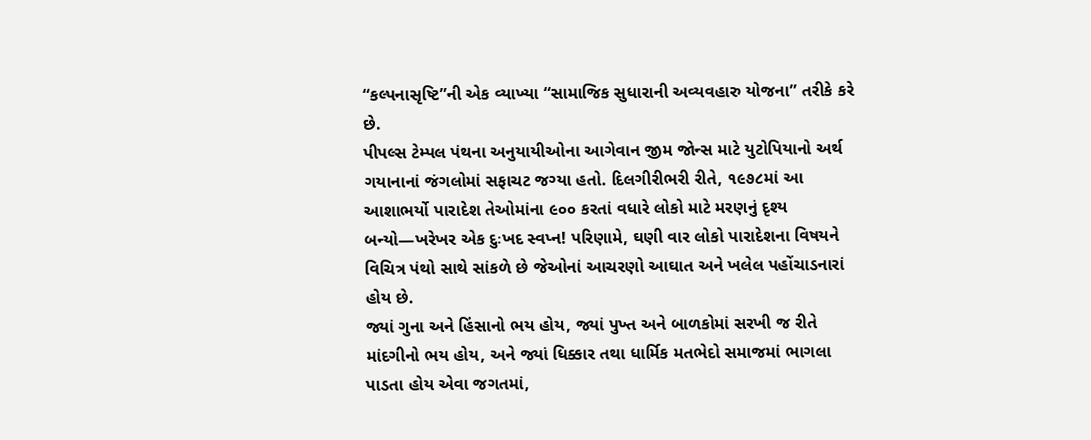“કલ્પનાસૃષ્ટિ”ની એક વ્યાખ્યા “સામાજિક સુધારાની અવ્યવહારુ યોજના” તરીકે કરે છે.
પીપલ્સ ટેમ્પલ પંથના અનુયાયીઓના આગેવાન જીમ જોન્સ માટે યુટોપિયાનો અર્થ ગયાનાનાં જંગલોમાં સફાચટ જગ્યા હતો. દિલગીરીભરી રીતે, ૧૯૭૮માં આ આશાભર્યો પારાદેશ તેઓમાંના ૯૦૦ કરતાં વધારે લોકો માટે મરણનું દૃશ્ય બન્યો—ખરેખર એક દુઃખદ સ્વપ્ન! પરિણામે, ઘણી વાર લોકો પારાદેશના વિષયને વિચિત્ર પંથો સાથે સાંકળે છે જેઓનાં આચરણો આઘાત અને ખલેલ પહોંચાડનારાં હોય છે.
જ્યાં ગુના અને હિંસાનો ભય હોય, જ્યાં પુખ્ત અને બાળકોમાં સરખી જ રીતે માંદગીનો ભય હોય, અને જ્યાં ધિક્કાર તથા ધાર્મિક મતભેદો સમાજમાં ભાગલા પાડતા હોય એવા જગતમાં,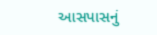આસપાસનું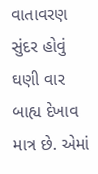વાતાવરણ સુંદર હોવું ઘણી વાર બાહ્ય દેખાવ માત્ર છે. એમાં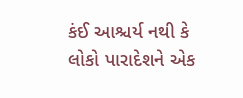કંઈ આશ્ચર્ય નથી કે લોકો પારાદેશને એક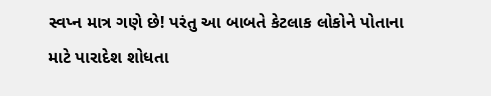સ્વપ્ન માત્ર ગણે છે! પરંતુ આ બાબતે કેટલાક લોકોને પોતાના માટે પારાદેશ શોધતા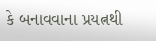કે બનાવવાના પ્રયત્નથી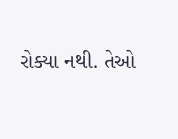રોક્યા નથી. તેઓ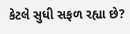કેટલે સુધી સફળ રહ્યા છે?